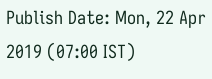Publish Date: Mon, 22 Apr 2019 (07:00 IST)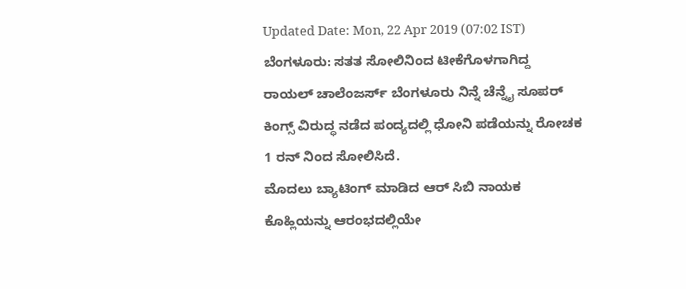Updated Date: Mon, 22 Apr 2019 (07:02 IST)
ಬೆಂಗಳೂರು: ಸತತ ಸೋಲಿನಿಂದ ಟೀಕೆಗೊಳಗಾಗಿದ್ದ ರಾಯಲ್ ಚಾಲೆಂಜರ್ಸ್ ಬೆಂಗಳೂರು ನಿನ್ನೆ ಚೆನ್ನೈ ಸೂಪರ್ ಕಿಂಗ್ಸ್ ವಿರುದ್ಧ ನಡೆದ ಪಂದ್ಯದಲ್ಲಿ ಧೋನಿ ಪಡೆಯನ್ನು ರೋಚಕ 1 ರನ್ ನಿಂದ ಸೋಲಿಸಿದೆ.
ಮೊದಲು ಬ್ಯಾಟಿಂಗ್ ಮಾಡಿದ ಆರ್ ಸಿಬಿ ನಾಯಕ ಕೊಹ್ಲಿಯನ್ನು ಆರಂಭದಲ್ಲಿಯೇ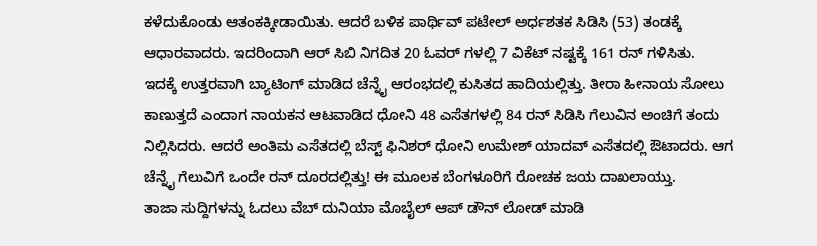ಕಳೆದುಕೊಂಡು ಆತಂಕಕ್ಕೀಡಾಯಿತು. ಆದರೆ ಬಳಿಕ ಪಾರ್ಥಿವ್ ಪಟೇಲ್ ಅರ್ಧಶತಕ ಸಿಡಿಸಿ (53) ತಂಡಕ್ಕೆ ಆಧಾರವಾದರು. ಇದರಿಂದಾಗಿ ಆರ್ ಸಿಬಿ ನಿಗದಿತ 20 ಓವರ್ ಗಳಲ್ಲಿ 7 ವಿಕೆಟ್ ನಷ್ಟಕ್ಕೆ 161 ರನ್ ಗಳಿಸಿತು.
ಇದಕ್ಕೆ ಉತ್ತರವಾಗಿ ಬ್ಯಾಟಿಂಗ್ ಮಾಡಿದ ಚೆನ್ನೈ ಆರಂಭದಲ್ಲಿ ಕುಸಿತದ ಹಾದಿಯಲ್ಲಿತ್ತು. ತೀರಾ ಹೀನಾಯ ಸೋಲು ಕಾಣುತ್ತದೆ ಎಂದಾಗ ನಾಯಕನ ಆಟವಾಡಿದ ಧೋನಿ 48 ಎಸೆತಗಳಲ್ಲಿ 84 ರನ್ ಸಿಡಿಸಿ ಗೆಲುವಿನ ಅಂಚಿಗೆ ತಂದು ನಿಲ್ಲಿಸಿದರು. ಆದರೆ ಅಂತಿಮ ಎಸೆತದಲ್ಲಿ ಬೆಸ್ಟ್ ಫಿನಿಶರ್ ಧೋನಿ ಉಮೇಶ್ ಯಾದವ್ ಎಸೆತದಲ್ಲಿ ಔಟಾದರು. ಆಗ ಚೆನ್ನೈ ಗೆಲುವಿಗೆ ಒಂದೇ ರನ್ ದೂರದಲ್ಲಿತ್ತು! ಈ ಮೂಲಕ ಬೆಂಗಳೂರಿಗೆ ರೋಚಕ ಜಯ ದಾಖಲಾಯ್ತು.
ತಾಜಾ ಸುದ್ದಿಗಳನ್ನು ಓದಲು ವೆಬ್ ದುನಿಯಾ ಮೊಬೈಲ್ ಆಪ್ ಡೌನ್ ಲೋಡ್ ಮಾಡಿ